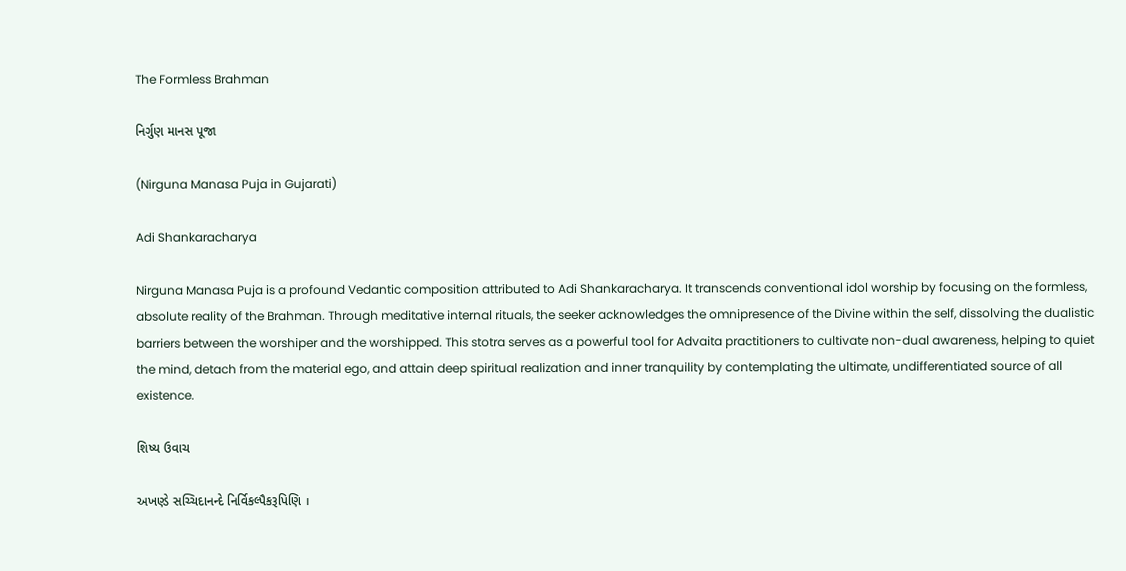The Formless Brahman

નિર્ગુણ માનસ પૂજા

(Nirguna Manasa Puja in Gujarati)

Adi Shankaracharya

Nirguna Manasa Puja is a profound Vedantic composition attributed to Adi Shankaracharya. It transcends conventional idol worship by focusing on the formless, absolute reality of the Brahman. Through meditative internal rituals, the seeker acknowledges the omnipresence of the Divine within the self, dissolving the dualistic barriers between the worshiper and the worshipped. This stotra serves as a powerful tool for Advaita practitioners to cultivate non-dual awareness, helping to quiet the mind, detach from the material ego, and attain deep spiritual realization and inner tranquility by contemplating the ultimate, undifferentiated source of all existence.

શિષ્ય ઉવાચ

અખણ્ડે સચ્ચિદાનન્દે નિર્વિકલ્પૈકરૂપિણિ ।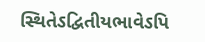સ્થિતેઽદ્વિતીયભાવેઽપિ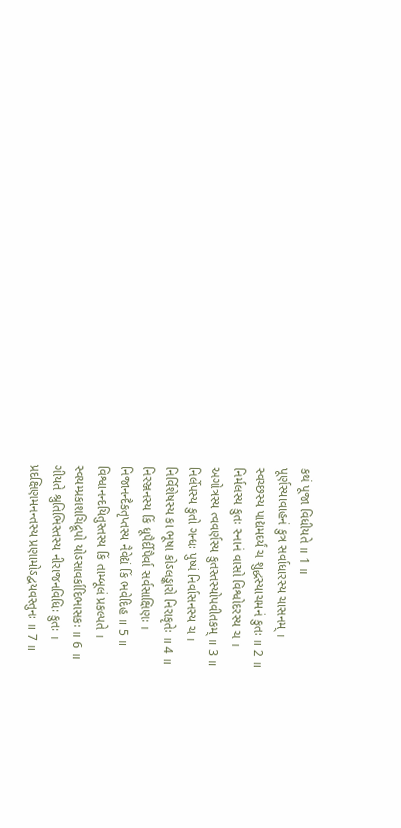કથં પૂજા વિધીયતે ॥ 1 ॥
પૂર્ણસ્યાવાહનં કુત્ર સર્વાધારસ્ય ચાસનમ્ ।
સ્વચ્છસ્ય પાદ્યમર્ઘ્યં ચ શુદ્ધસ્યાચમનં કુતઃ ॥ 2 ॥
નિર્મલસ્ય કુતઃ સ્નાનં વાસો વિશ્વોદરસ્ય ચ ।
અગોત્રસ્ય ત્વવર્ણસ્ય કુતસ્તસ્યોપવીતકમ્ ॥ 3 ॥
નિર્લેપસ્ય કુતો ગન્ધઃ પુષ્પં નિર્વાસનસ્ય ચ ।
નિર્વિશેષસ્ય કા ભૂષા કોઽલઙ્કારો નિરાકૃતેઃ ॥ 4 ॥
નિરઞ્જનસ્ય કિં ધૂપૈર્દીપૈર્વા સર્વસાક્ષિણઃ ।
નિજાનન્દૈકતૃપ્તસ્ય નૈવેદ્યં કિં ભવેદિહ ॥ 5 ॥
વિશ્વાનન્દયિતુસ્તસ્ય કિં તામ્બૂલં પ્રકલ્પતે ।
સ્વયમ્પ્રકાશચિદ્રૂપો યોઽસાવર્કાદિભાસકઃ ॥ 6 ॥
ગીયતે શ્રુતિભિસ્તસ્ય નીરાજનવિધિઃ કુતઃ ।
પ્રદક્ષિણમનન્તસ્ય પ્રણામોઽદ્વયવસ્તુનઃ ॥ 7 ॥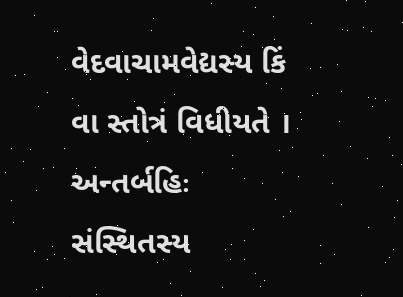વેદવાચામવેદ્યસ્ય કિં વા સ્તોત્રં વિધીયતે ।
અન્તર્બહિઃ સંસ્થિતસ્ય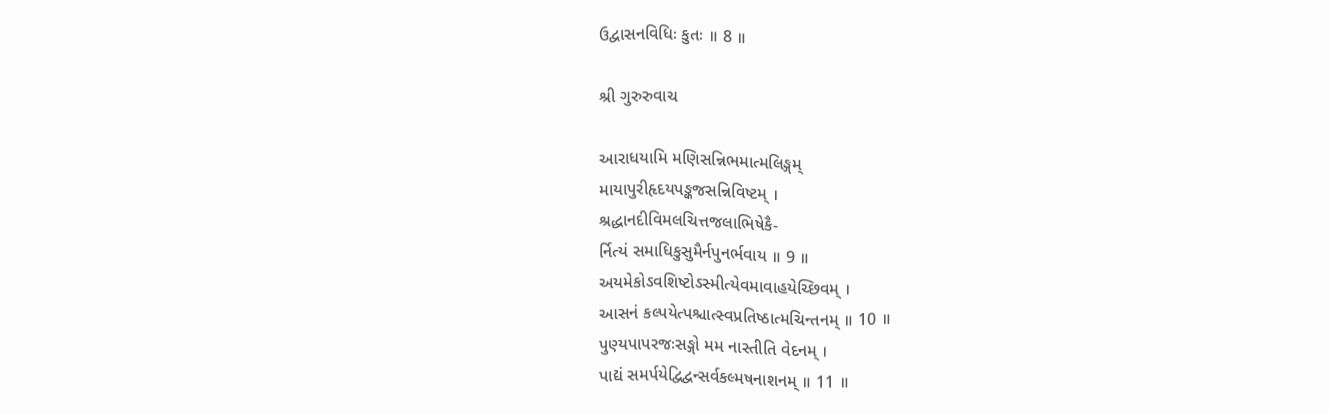ઉદ્વાસનવિધિઃ કુતઃ ॥ 8 ॥

શ્રી ગુરુરુવાચ

આરાધયામિ મણિસન્નિભમાત્મલિઙ્ગમ્
માયાપુરીહૃદયપઙ્કજસન્નિવિષ્ટમ્ ।
શ્રદ્ધાનદીવિમલચિત્તજલાભિષેકૈ-
ર્નિત્યં સમાધિકુસુમૈર્નપુનર્ભવાય ॥ 9 ॥
અયમેકોઽવશિષ્ટોઽસ્મીત્યેવમાવાહયેચ્છિવમ્ ।
આસનં કલ્પયેત્પશ્ચાત્સ્વપ્રતિષ્ઠાત્મચિન્તનમ્ ॥ 10 ॥
પુણ્યપાપરજઃસઙ્ગો મમ નાસ્તીતિ વેદનમ્ ।
પાદ્યં સમર્પયેદ્વિદ્વન્સર્વકલ્મષનાશનમ્ ॥ 11 ॥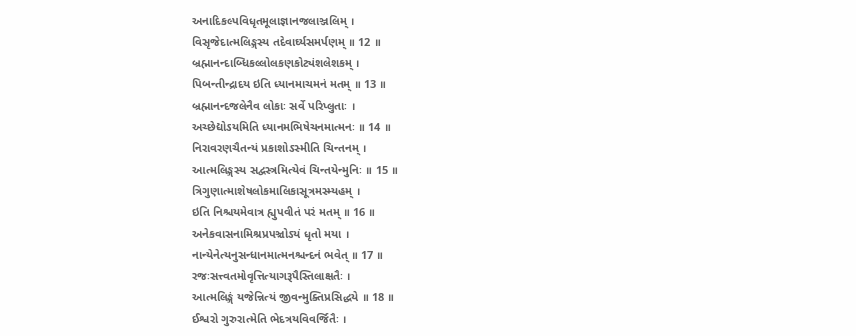અનાદિકલ્પવિધૃતમૂલાજ્ઞાનજલાઞ્જલિમ્ ।
વિસૃજેદાત્મલિઙ્ગસ્ય તદેવાર્ઘ્યસમર્પણમ્ ॥ 12 ॥
બ્રહ્માનન્દાબ્ધિકલ્લોલકણકોટ્યંશલેશકમ્ ।
પિબન્તીન્દ્રાદય ઇતિ ધ્યાનમાચમનં મતમ્ ॥ 13 ॥
બ્રહ્માનન્દજલેનૈવ લોકાઃ સર્વે પરિપ્લુતાઃ ।
અચ્છેદ્યોઽયમિતિ ધ્યાનમભિષેચનમાત્મનઃ ॥ 14 ॥
નિરાવરણચૈતન્યં પ્રકાશોઽસ્મીતિ ચિન્તનમ્ ।
આત્મલિઙ્ગસ્ય સદ્વસ્ત્રમિત્યેવં ચિન્તયેન્મુનિઃ ॥ 15 ॥
ત્રિગુણાત્માશેષલોકમાલિકાસૂત્રમસ્મ્યહમ્ ।
ઇતિ નિશ્ચયમેવાત્ર હ્યુપવીતં પરં મતમ્ ॥ 16 ॥
અનેકવાસનામિશ્રપ્રપઞ્ચોઽયં ધૃતો મયા ।
નાન્યેનેત્યનુસન્ધાનમાત્મનશ્ચન્દનં ભવેત્ ॥ 17 ॥
રજઃસત્ત્વતમોવૃત્તિત્યાગરૂપૈસ્તિલાક્ષતૈઃ ।
આત્મલિઙ્ગં યજેન્નિત્યં જીવન્મુક્તિપ્રસિદ્ધયે ॥ 18 ॥
ઈશ્વરો ગુરુરાત્મેતિ ભેદત્રયવિવર્જિતૈઃ ।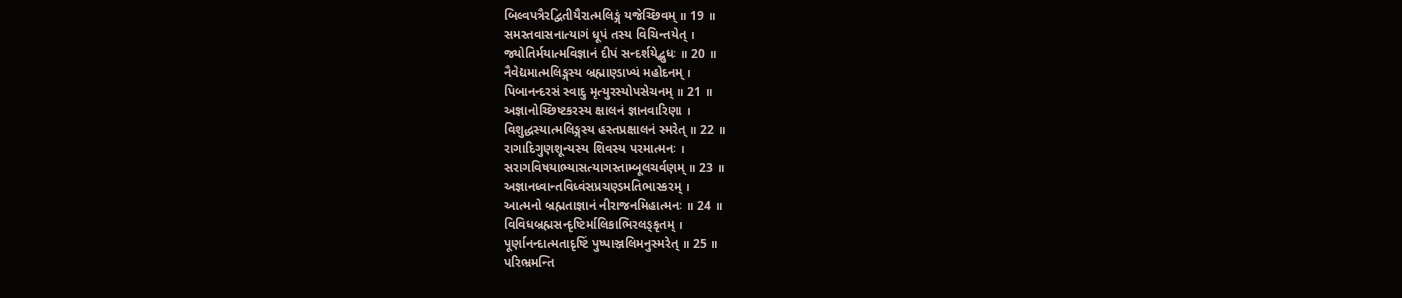બિલ્વપત્રૈરદ્વિતીયૈરાત્મલિઙ્ગં યજેચ્છિવમ્ ॥ 19 ॥
સમસ્તવાસનાત્યાગં ધૂપં તસ્ય વિચિન્તયેત્ ।
જ્યોતિર્મયાત્મવિજ્ઞાનં દીપં સન્દર્શયેદ્બુધઃ ॥ 20 ॥
નૈવેદ્યમાત્મલિઙ્ગસ્ય બ્રહ્માણ્ડાખ્યં મહોદનમ્ ।
પિબાનન્દરસં સ્વાદુ મૃત્યુરસ્યોપસેચનમ્ ॥ 21 ॥
અજ્ઞાનોચ્છિષ્ટકરસ્ય ક્ષાલનં જ્ઞાનવારિણા ।
વિશુદ્ધસ્યાત્મલિઙ્ગસ્ય હસ્તપ્રક્ષાલનં સ્મરેત્ ॥ 22 ॥
રાગાદિગુણશૂન્યસ્ય શિવસ્ય પરમાત્મનઃ ।
સરાગવિષયાભ્યાસત્યાગસ્તામ્બૂલચર્વણમ્ ॥ 23 ॥
અજ્ઞાનધ્વાન્તવિધ્વંસપ્રચણ્ડમતિભાસ્કરમ્ ।
આત્મનો બ્રહ્મતાજ્ઞાનં નીરાજનમિહાત્મનઃ ॥ 24 ॥
વિવિધબ્રહ્મસન્દૃષ્ટિર્માલિકાભિરલઙ્કૃતમ્ ।
પૂર્ણાનન્દાત્મતાદૃષ્ટિં પુષ્પાઞ્જલિમનુસ્મરેત્ ॥ 25 ॥
પરિભ્રમન્તિ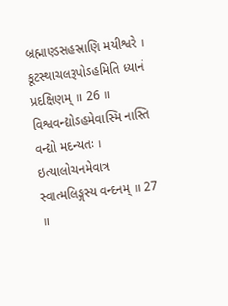બ્રહ્માણ્ડસહસ્રાણિ મયીશ્વરે ।
કૂટસ્થાચલરૂપોઽહમિતિ ધ્યાનં પ્રદક્ષિણમ્ ॥ 26 ॥
વિશ્વવન્દ્યોઽહમેવાસ્મિ નાસ્તિ વન્દ્યો મદન્યતઃ ।
ઇત્યાલોચનમેવાત્ર સ્વાત્મલિઙ્ગસ્ય વન્દનમ્ ॥ 27 ॥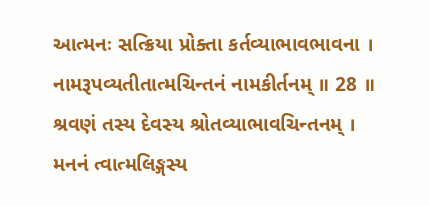આત્મનઃ સત્ક્રિયા પ્રોક્તા કર્તવ્યાભાવભાવના ।
નામરૂપવ્યતીતાત્મચિન્તનં નામકીર્તનમ્ ॥ 28 ॥
શ્રવણં તસ્ય દેવસ્ય શ્રોતવ્યાભાવચિન્તનમ્ ।
મનનં ત્વાત્મલિઙ્ગસ્ય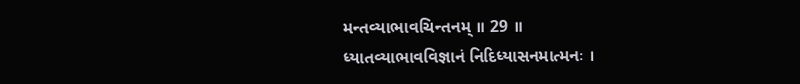મન્તવ્યાભાવચિન્તનમ્ ॥ 29 ॥
ધ્યાતવ્યાભાવવિજ્ઞાનં નિદિધ્યાસનમાત્મનઃ ।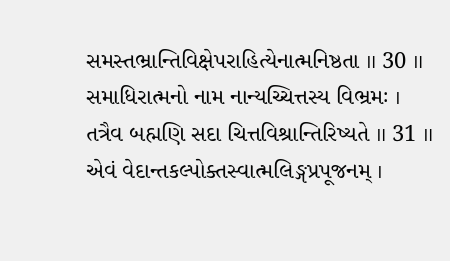સમસ્તભ્રાન્તિવિક્ષેપરાહિત્યેનાત્મનિષ્ઠતા ॥ 30 ॥
સમાધિરાત્મનો નામ નાન્યચ્ચિત્તસ્ય વિભ્રમઃ ।
તત્રૈવ બહ્મણિ સદા ચિત્તવિશ્રાન્તિરિષ્યતે ॥ 31 ॥
એવં વેદાન્તકલ્પોક્તસ્વાત્મલિઙ્ગપ્રપૂજનમ્ ।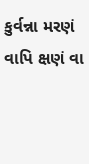કુર્વન્ના મરણં વાપિ ક્ષણં વા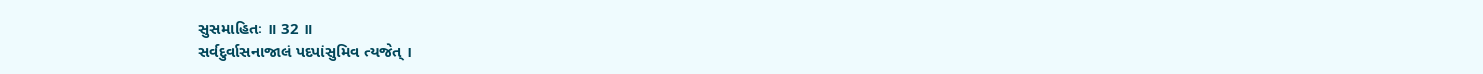સુસમાહિતઃ ॥ 32 ॥
સર્વદુર્વાસનાજાલં પદપાંસુમિવ ત્યજેત્ ।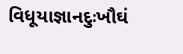વિધૂયાજ્ઞાનદુઃખૌઘં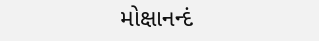મોક્ષાનન્દં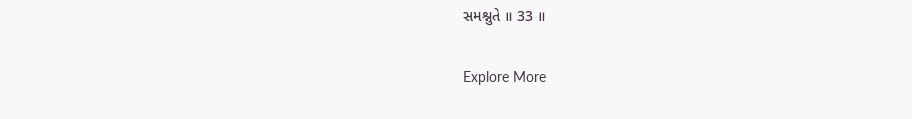સમશ્નુતે ॥ 33 ॥

Explore More